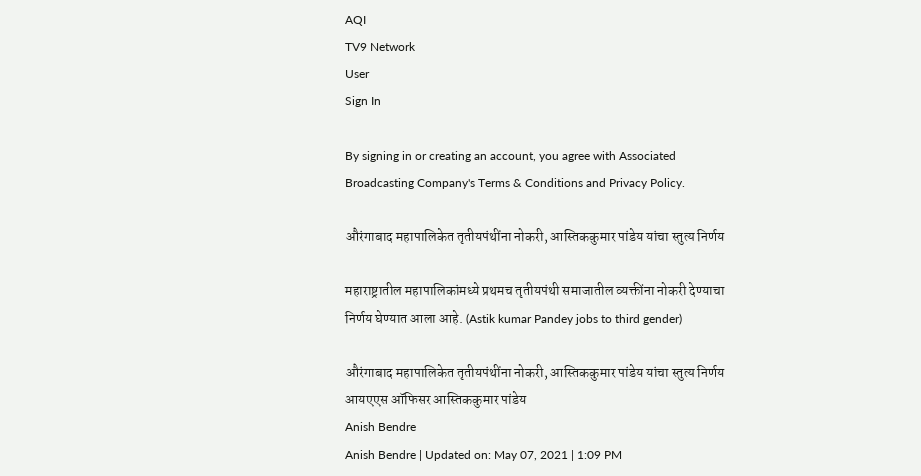AQI
TV9 Network
User
Sign In

By signing in or creating an account, you agree with Associated Broadcasting Company's Terms & Conditions and Privacy Policy.

औरंगाबाद महापालिकेत तृतीयपंथींना नोकरी, आस्तिककुमार पांडेय यांचा स्तुत्य निर्णय

महाराष्ट्रातील महापालिकांमध्ये प्रथमच तृतीयपंथी समाजातील व्यक्तींना नोकरी देण्याचा निर्णय घेण्यात आला आहे. (Astik kumar Pandey jobs to third gender)

औरंगाबाद महापालिकेत तृतीयपंथींना नोकरी, आस्तिककुमार पांडेय यांचा स्तुत्य निर्णय
आयएएस ऑफिसर आस्तिककुमार पांडेय
Anish Bendre
Anish Bendre | Updated on: May 07, 2021 | 1:09 PM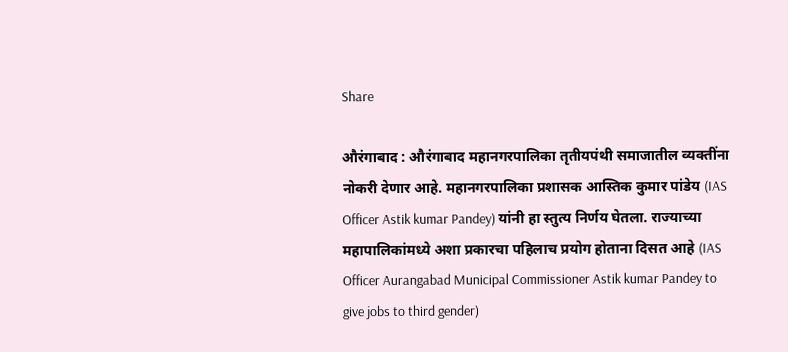Share

औरंगाबाद : औरंगाबाद महानगरपालिका तृतीयपंथी समाजातील व्यक्तींना नोकरी देणार आहे. महानगरपालिका प्रशासक आस्तिक कुमार पांडेय (IAS Officer Astik kumar Pandey) यांनी हा स्तुत्य निर्णय घेतला. राज्याच्या महापालिकांमध्ये अशा प्रकारचा पहिलाच प्रयोग होताना दिसत आहे (IAS Officer Aurangabad Municipal Commissioner Astik kumar Pandey to give jobs to third gender)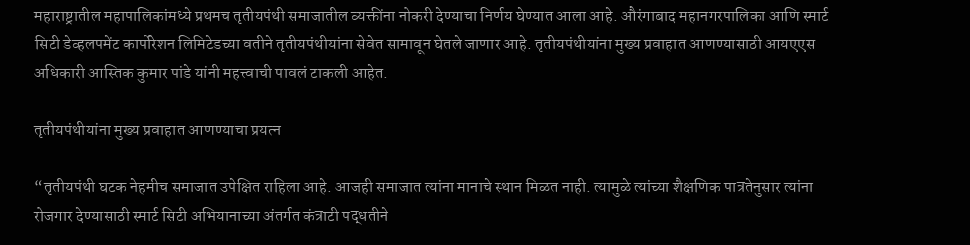महाराष्ट्रातील महापालिकांमध्ये प्रथमच तृतीयपंथी समाजातील व्यक्तींना नोकरी देण्याचा निर्णय घेण्यात आला आहे. औरंगाबाद महानगरपालिका आणि स्मार्ट सिटी डेव्हलपमेंट कार्पोरेशन लिमिटेडच्या वतीने तृतीयपंथीयांना सेवेत सामावून घेतले जाणार आहे. तृतीयपंथीयांना मुख्य प्रवाहात आणण्यासाठी आयएएस अधिकारी आस्तिक कुमार पांडे यांनी महत्त्वाची पावलं टाकली आहेत.

तृतीयपंथीयांना मुख्य प्रवाहात आणण्याचा प्रयत्न

“तृतीयपंथी घटक नेहमीच समाजात उपेक्षित राहिला आहे. आजही समाजात त्यांना मानाचे स्थान मिळत नाही. त्यामुळे त्यांच्या शैक्षणिक पात्रतेनुसार त्यांना रोजगार देण्यासाठी स्मार्ट सिटी अभियानाच्या अंतर्गत कंत्राटी पद्धतीने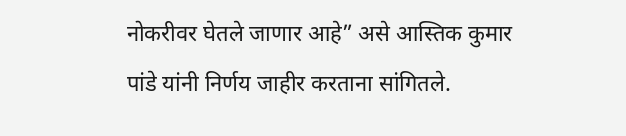नोकरीवर घेतले जाणार आहे” असे आस्तिक कुमार पांडे यांनी निर्णय जाहीर करताना सांगितले.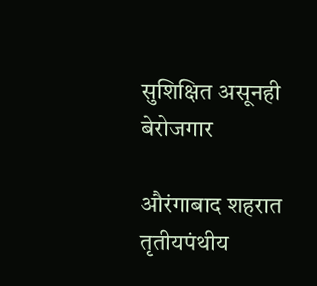सुशिक्षित असूनही बेरोजगार

औरंगाबाद शहरात तृतीयपंथीय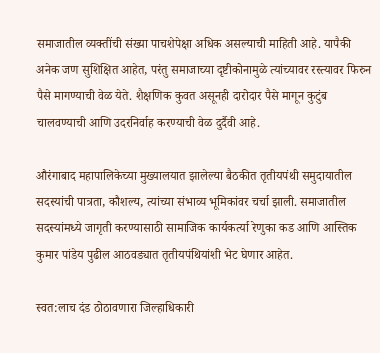समाजातील व्यक्तींची संख्या पाचशेपेक्षा अधिक असल्याची माहिती आहे. यापैकी अनेक जण सुशिक्षित आहेत, परंतु समाजाच्या दृष्टीकोनामुळे त्यांच्यावर रस्त्यावर फिरुन पैसे मागण्याची वेळ येते. शैक्षणिक कुवत असूनही दारोदार पैसे मागून कुटुंब चालवण्याची आणि उदरनिर्वाह करण्याची वेळ दुर्दैवी आहे.

औरंगाबाद महापालिकेच्या मुख्यालयात झालेल्या बैठकीत तृतीयपंथी समुदायातील सदस्यांची पात्रता, कौशल्य, त्यांच्या संभाव्य भूमिकांवर चर्चा झाली. समाजातील सदस्यांमध्ये जागृती करण्यासाठी सामाजिक कार्यकर्त्या रेणुका कड आणि आस्तिक कुमार पांडेय पुढील आठवड्यात तृतीयपंथियांशी भेट घेणार आहेत.

स्वत:लाच दंड ठोठावणारा जिल्हाधिकारी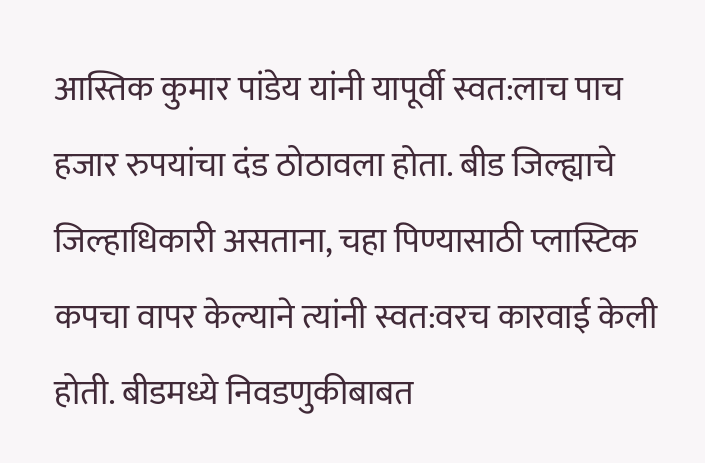आस्तिक कुमार पांडेय यांनी यापूर्वी स्वत:लाच पाच हजार रुपयांचा दंड ठोठावला होता. बीड जिल्ह्याचे जिल्हाधिकारी असताना, चहा पिण्यासाठी प्लास्टिक कपचा वापर केल्याने त्यांनी स्वत:वरच कारवाई केली होती. बीडमध्ये निवडणुकीबाबत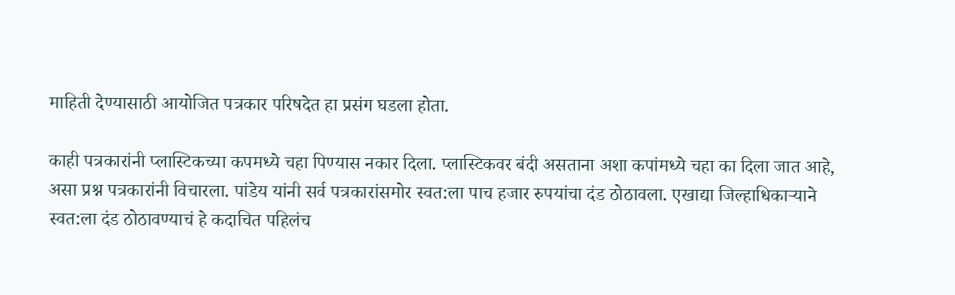माहिती देण्यासाठी आयोजित पत्रकार परिषदेत हा प्रसंग घडला होता.

काही पत्रकारांनी प्लास्टिकच्या कपमध्ये चहा पिण्यास नकार दिला. प्लास्टिकवर बंदी असताना अशा कपांमध्ये चहा का दिला जात आहे, असा प्रश्न पत्रकारांनी विचारला. पांडेय यांनी सर्व पत्रकारांसमोर स्वत:ला पाच हजार रुपयांचा दंड ठोठावला. एखाद्या जिल्हाधिकाऱ्याने स्वत:ला दंड ठोठावण्याचं हे कदाचित पहिलंच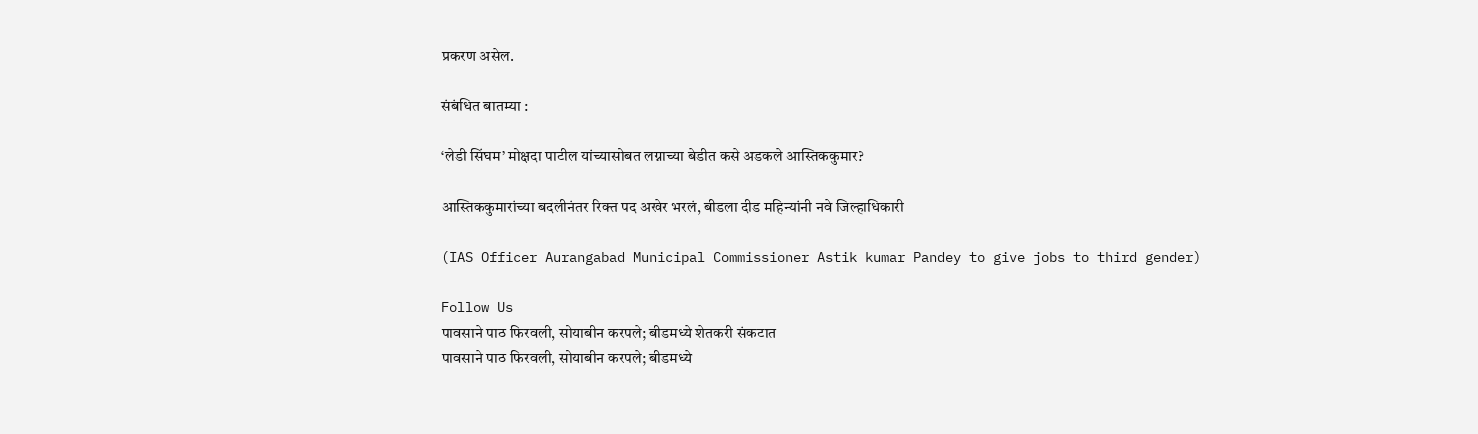प्रकरण असेल.

संबंधित बातम्या :

‘लेडी सिंघम’ मोक्षदा पाटील यांच्यासोबत लग्नाच्या बेडीत कसे अडकले आस्तिककुमार?

आस्तिककुमारांच्या बदलीनंतर रिक्त पद अखेर भरलं, बीडला दीड महिन्यांनी नवे जिल्हाधिकारी

(IAS Officer Aurangabad Municipal Commissioner Astik kumar Pandey to give jobs to third gender)

Follow Us
पावसाने पाठ फिरवली, सोयाबीन करपले; बीडमध्ये शेतकरी संकटात
पावसाने पाठ फिरवली, सोयाबीन करपले; बीडमध्ये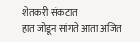शेतकरी संकटात
हात जोडून सांगते आता अजित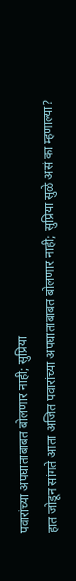पवारांच्या अपघाताबाबत बोलणार नाही; सुप्रिया
हात जोडून सांगते आता अजित पवारांच्या अपघाताबाबत बोलणार नाही; सुप्रिया सुळे असं का म्हणाल्या?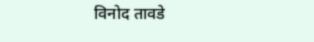विनोद तावडे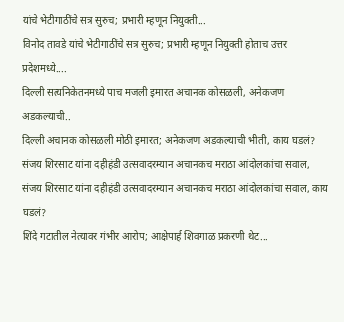यांचे भेटीगाठींचे सत्र सुरुच; प्रभारी म्हणून नियुक्ती...
विनोद तावडे यांचे भेटीगाठींचे सत्र सुरुच; प्रभारी म्हणून नियुक्ती होताच उत्तर प्रदेशमध्ये....
दिल्ली सत्यनिकेतनमध्ये पाच मजली इमारत अचानक कोसळली, अनेकजण अडकल्याची..
दिल्ली अचानक कोसळली मोठी इमारत; अनेकजण अडकल्याची भीती, काय घडलं?
संजय शिरसाट यांना दहीहंडी उत्सवादरम्यान अचानकच मराठा आंदोलकांचा सवाल,
संजय शिरसाट यांना दहीहंडी उत्सवादरम्यान अचानकच मराठा आंदोलकांचा सवाल, काय घडलं?
शिंदे गटातील नेत्यावर गंभीर आरोप; आक्षेपार्ह शिवगाळ प्रकरणी थेट...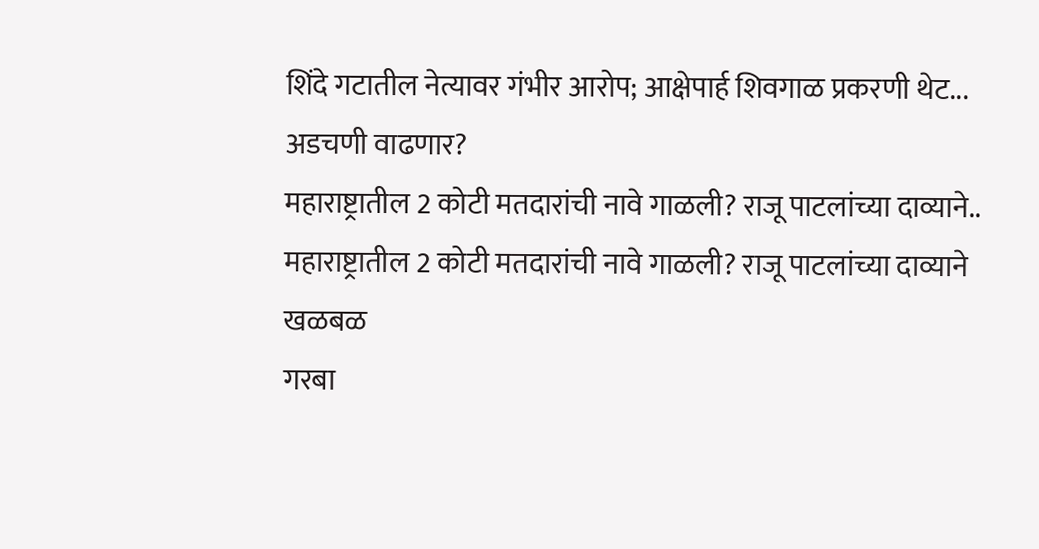शिंदे गटातील नेत्यावर गंभीर आरोप; आक्षेपार्ह शिवगाळ प्रकरणी थेट... अडचणी वाढणार?
महाराष्ट्रातील 2 कोटी मतदारांची नावे गाळली? राजू पाटलांच्या दाव्याने..
महाराष्ट्रातील 2 कोटी मतदारांची नावे गाळली? राजू पाटलांच्या दाव्याने खळबळ
गरबा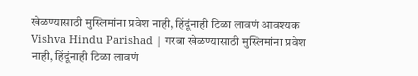खेळण्यासाठी मुस्लिमांना प्रवेश नाही, हिंदूंनाही टिळा लावणं आवश्यक
Vishva Hindu Parishad | गरबा खेळण्यासाठी मुस्लिमांना प्रवेश नाही, हिंदूंनाही टिळा लावणं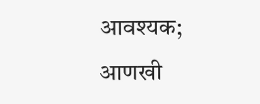आवश्यक; आणखी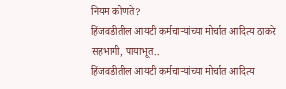नियम कोणते?
हिंजवडीतील आयटी कर्मचाऱ्यांच्या मोर्चात आदित्य ठाकरे सहभागी, पायाभूत..
हिंजवडीतील आयटी कर्मचाऱ्यांच्या मोर्चात आदित्य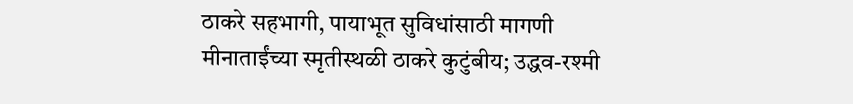ठाकरे सहभागी, पायाभूत सुविधांसाठी मागणी
मीनाताईंच्या स्मृतीस्थळी ठाकरे कुटुंबीय; उद्धव-रश्मी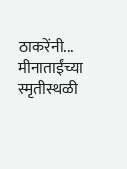ठाकरेंनी...
मीनाताईंच्या स्मृतीस्थळी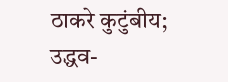ठाकरे कुटुंबीय; उद्धव-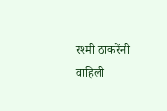रश्मी ठाकरेंनी वाहिली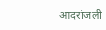आदरांजली